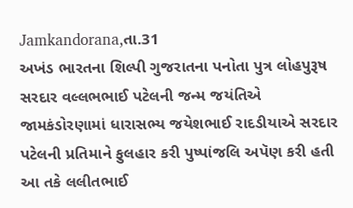Jamkandorana,તા.31
અખંડ ભારતના શિલ્પી ગુજરાતના પનોતા પુત્ર લોહપુરૂષ સરદાર વલ્લભભાઈ પટેલની જન્મ જયંતિએ જામકંડોરણામાં ધારાસભ્ય જયેશભાઈ રાદડીયાએ સરદાર પટેલની પ્રતિમાને ફુલહાર કરી પુષ્પાંજલિ અપૅણ કરી હતી આ તકે લલીતભાઈ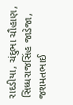રાદડીયા, ચંદુભા ચૌહાણ, સિધ્ધરાજસિંહ જાડેજા, જશમતભાઈ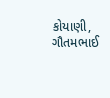કોયાણી, ગૌતમભાઈ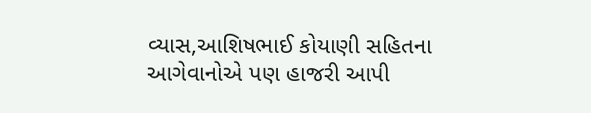વ્યાસ,આશિષભાઈ કોયાણી સહિતના આગેવાનોએ પણ હાજરી આપી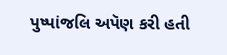પુષ્પાંજલિ અપૅણ કરી હતી